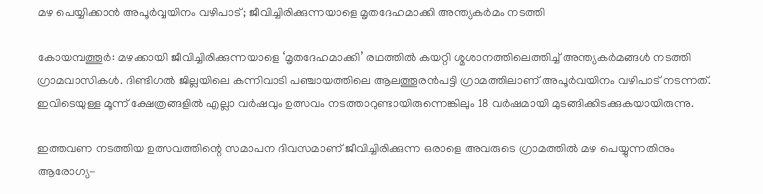മഴ പെയ്യിക്കാന്‍ അപൂർവ്വയിനം വഴിപാട്; ജീവിച്ചിരിക്കുന്നയാളെ മൃതദേഹമാക്കി അന്ത‍്യകർമം നടത്തി

കോയമ്പത്തൂർ: മഴക്കായി ജീവിച്ചിരിക്കുന്നയാളെ ‘മൃതദേഹമാക്കി’ രഥത്തിൽ കയറ്റി ശ്മശാനത്തിലെത്തിച്ച് അന്ത്യകർമങ്ങൾ നടത്തി ഗ്രാമവാസികൾ. ദിണ്ടിഗൽ ജില്ലയിലെ കന്നിവാടി പഞ്ചായത്തിലെ ആലത്തൂരൻപട്ടി ഗ്രാമത്തിലാണ് അപൂർവയിനം വഴിപാട് നടന്നത്. ഇവിടെയുള്ള മൂന്ന് ക്ഷേത്രങ്ങളിൽ എല്ലാ വർഷവും ഉത്സവം നടത്താറുണ്ടായിരുന്നെങ്കിലും 18 വർഷമായി മുടങ്ങിക്കിടക്കുകയായിരുന്നു.

ഇത്തവണ നടത്തിയ ഉത്സവത്തിന്റെ സമാപന ദിവസമാണ് ജീവിച്ചിരിക്കുന്ന ഒരാളെ അവരുടെ ഗ്രാമത്തിൽ മഴ പെയ്യുന്നതിനും ആരോഗ്യ-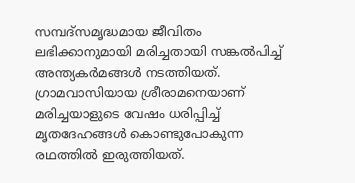സമ്പദ്സമൃദ്ധമായ ജീവിതം ലഭിക്കാനുമായി മരിച്ചതായി സങ്കൽപിച്ച് അന്ത്യകർമങ്ങൾ നടത്തിയത്. ഗ്രാമവാസിയായ ശ്രീരാമനെയാണ് മരിച്ചയാളുടെ വേഷം ധരിപ്പിച്ച് മൃതദേഹങ്ങൾ കൊണ്ടുപോകുന്ന രഥത്തിൽ ഇരുത്തിയത്.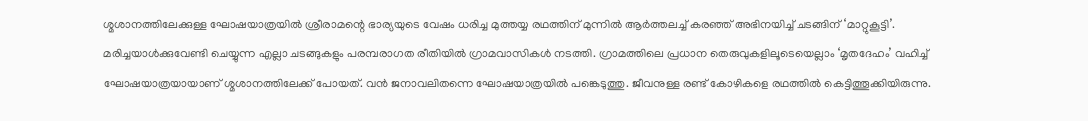ശ്മശാനത്തിലേക്കുള്ള ഘോഷയാത്രയിൽ ശ്രീരാമന്റെ ഭാര്യയുടെ വേഷം ധരിച്ച മുത്തയ്യ രഥത്തിന് മുന്നിൽ ആർത്തലച്ച് കരഞ്ഞ് അഭിനയിച്ച് ചടങ്ങിന് ‘മാറ്റുകൂട്ടി’. മരിച്ചയാൾക്കുവേണ്ടി ചെയ്യുന്ന എല്ലാ ചടങ്ങുകളും പരമ്പരാഗത രീതിയിൽ ഗ്രാമവാസികൾ നടത്തി. ഗ്രാമത്തിലെ പ്രധാന തെരുവുകളിലൂടെയെല്ലാം ‘മൃതദേഹം’ വഹിച്ച് ഘോഷയാത്രയായാണ് ശ്മശാനത്തിലേക്ക് പോയത്. വൻ ജനാവലിതന്നെ ഘോഷയാത്രയിൽ പങ്കെടുത്തു. ജീവനുള്ള രണ്ട് കോഴികളെ രഥത്തിൽ കെട്ടിത്തൂക്കിയിരുന്നു.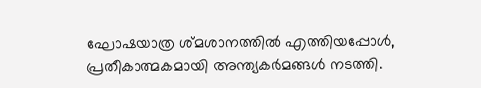ഘോഷയാത്ര ശ്മശാനത്തിൽ എത്തിയപ്പോൾ, പ്രതീകാത്മകമായി അന്ത്യകർമങ്ങൾ നടത്തി.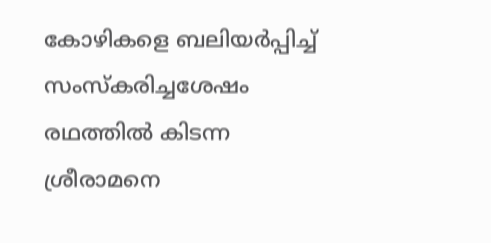കോഴികളെ ബലിയർപ്പിച്ച് സംസ്കരിച്ചശേഷം രഥത്തിൽ കിടന്ന ശ്രീരാമനെ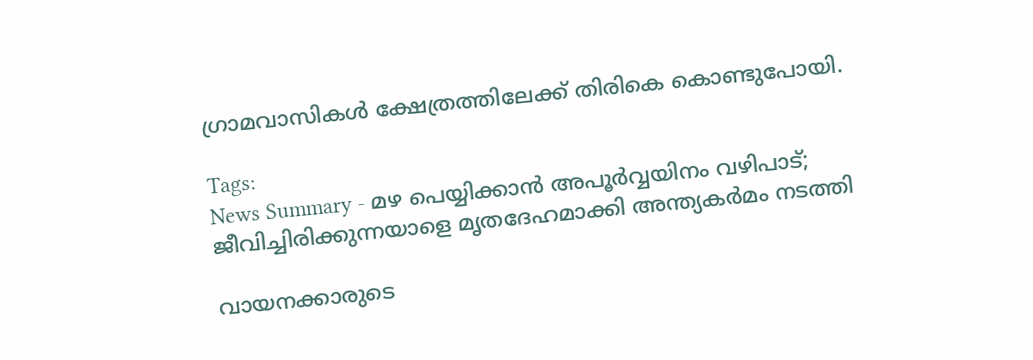ഗ്രാമവാസികൾ ക്ഷേത്രത്തിലേക്ക് തിരികെ കൊണ്ടുപോയി.

Tags:
News Summary - മഴ പെയ്യിക്കാന്‍ അപൂർവ്വയിനം വഴിപാട്; ജീവിച്ചിരിക്കുന്നയാളെ മൃതദേഹമാക്കി അന്ത‍്യകർമം നടത്തി

വായനക്കാരുടെ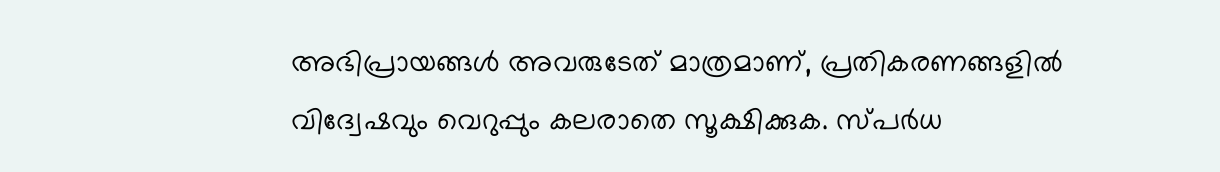അഭിപ്രായങ്ങള്‍ അവരുടേത് മാത്രമാണ്, പ്രതികരണങ്ങളിൽ വിദ്വേഷവും വെറുപ്പും കലരാതെ സൂക്ഷിക്കുക. സ്പർധ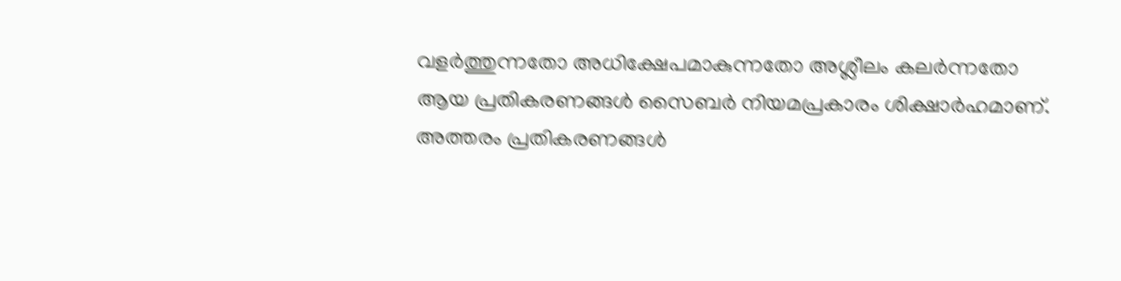വളർത്തുന്നതോ അധിക്ഷേപമാകുന്നതോ അശ്ലീലം കലർന്നതോ ആയ പ്രതികരണങ്ങൾ സൈബർ നിയമപ്രകാരം ശിക്ഷാർഹമാണ്. അത്തരം പ്രതികരണങ്ങൾ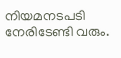നിയമനടപടി നേരിടേണ്ടി വരും.